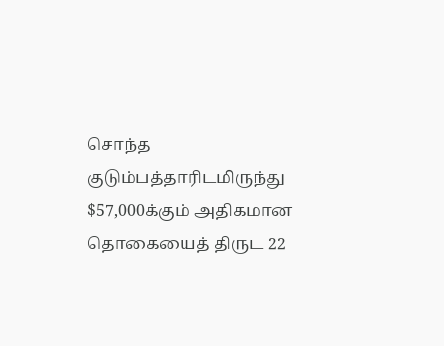சொந்த குடும்பத்தாரிடமிருந்து $57,000க்கும் அதிகமான தொகையைத் திருட 22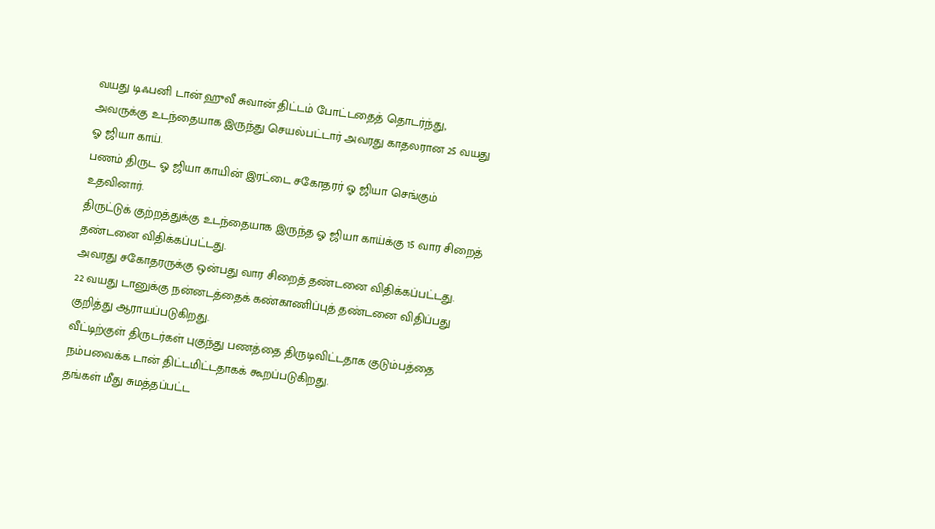வயது டிஃபனி டான் ஹுவீ சுவான் திட்டம் போட்டதைத் தொடர்ந்து, அவருக்கு உடந்தையாக இருந்து செயல்பட்டார் அவரது காதலரான 25 வயது ஓ ஜியா காய்.
பணம் திருட ஓ ஜியா காயின் இரட்டை சகோதரர் ஓ ஜியா செங்கும் உதவினார்.
திருட்டுக் குற்றத்துக்கு உடந்தையாக இருந்த ஓ ஜியா காய்க்கு 15 வார சிறைத் தண்டனை விதிக்கப்பட்டது.
அவரது சகோதரருக்கு ஒன்பது வார சிறைத் தண்டனை விதிக்கப்பட்டது.
22 வயது டானுக்கு நன்னடத்தைக் கண்காணிப்புத் தண்டனை விதிப்பது குறித்து ஆராயப்படுகிறது.
வீட்டிற்குள் திருடர்கள் புகுந்து பணத்தை திருடிவிட்டதாக குடும்பத்தை நம்பவைக்க டான் திட்டமிட்டதாகக் கூறப்படுகிறது.
தங்கள் மீது சுமத்தப்பட்ட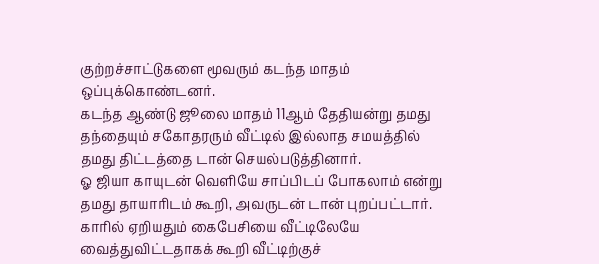குற்றச்சாட்டுகளை மூவரும் கடந்த மாதம் ஒப்புக்கொண்டனர்.
கடந்த ஆண்டு ஜூலை மாதம் 11ஆம் தேதியன்று தமது தந்தையும் சகோதரரும் வீட்டில் இல்லாத சமயத்தில் தமது திட்டத்தை டான் செயல்படுத்தினார்.
ஓ ஜியா காயுடன் வெளியே சாப்பிடப் போகலாம் என்று தமது தாயாரிடம் கூறி, அவருடன் டான் புறப்பட்டார்.
காரில் ஏறியதும் கைபேசியை வீட்டிலேயே வைத்துவிட்டதாகக் கூறி வீட்டிற்குச்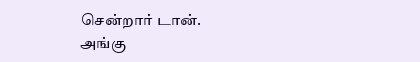சென்றார் டான்.
அங்கு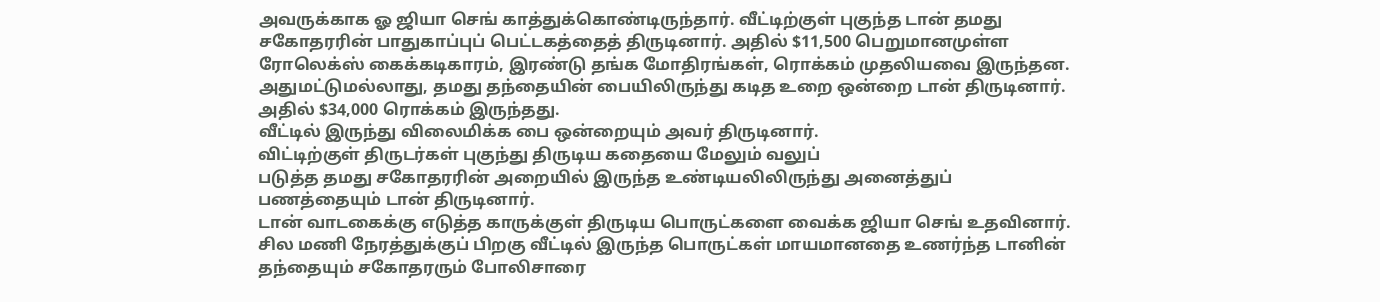அவருக்காக ஓ ஜியா செங் காத்துக்கொண்டிருந்தார். வீட்டிற்குள் புகுந்த டான் தமது சகோதரரின் பாதுகாப்புப் பெட்டகத்தைத் திருடினார். அதில் $11,500 பெறுமானமுள்ள ரோலெக்ஸ் கைக்கடிகாரம், இரண்டு தங்க மோதிரங்கள், ரொக்கம் முதலியவை இருந்தன.
அதுமட்டுமல்லாது, தமது தந்தையின் பையிலிருந்து கடித உறை ஒன்றை டான் திருடினார். அதில் $34,000 ரொக்கம் இருந்தது.
வீட்டில் இருந்து விலைமிக்க பை ஒன்றையும் அவர் திருடினார்.
விட்டிற்குள் திருடர்கள் புகுந்து திருடிய கதையை மேலும் வலுப்
படுத்த தமது சகோதரரின் அறையில் இருந்த உண்டியலிலிருந்து அனைத்துப் பணத்தையும் டான் திருடினார்.
டான் வாடகைக்கு எடுத்த காருக்குள் திருடிய பொருட்களை வைக்க ஜியா செங் உதவினார்.
சில மணி நேரத்துக்குப் பிறகு வீட்டில் இருந்த பொருட்கள் மாயமானதை உணர்ந்த டானின் தந்தையும் சகோதரரும் போலிசாரை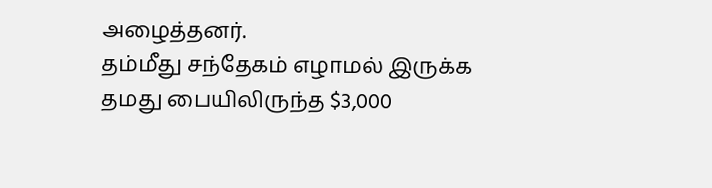அழைத்தனர்.
தம்மீது சந்தேகம் எழாமல் இருக்க தமது பையிலிருந்த $3,000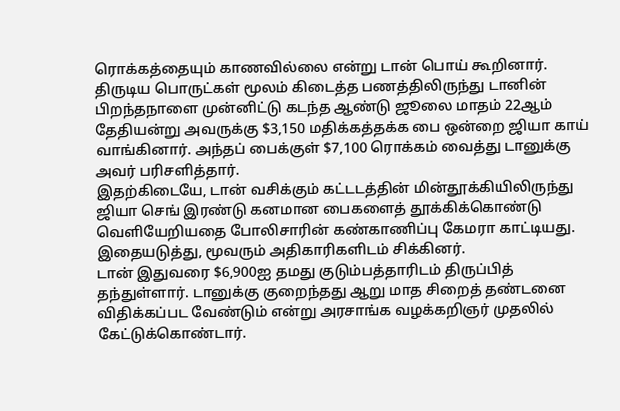ரொக்கத்தையும் காணவில்லை என்று டான் பொய் கூறினார்.
திருடிய பொருட்கள் மூலம் கிடைத்த பணத்திலிருந்து டானின் பிறந்தநாளை முன்னிட்டு கடந்த ஆண்டு ஜூலை மாதம் 22ஆம் தேதியன்று அவருக்கு $3,150 மதிக்கத்தக்க பை ஒன்றை ஜியா காய் வாங்கினார். அந்தப் பைக்குள் $7,100 ரொக்கம் வைத்து டானுக்கு அவர் பரிசளித்தார்.
இதற்கிடையே, டான் வசிக்கும் கட்டடத்தின் மின்தூக்கியிலிருந்து ஜியா செங் இரண்டு கனமான பைகளைத் தூக்கிக்கொண்டு வெளியேறியதை போலிசாரின் கண்காணிப்பு கேமரா காட்டியது.
இதையடுத்து, மூவரும் அதிகாரிகளிடம் சிக்கினர்.
டான் இதுவரை $6,900ஐ தமது குடும்பத்தாரிடம் திருப்பித் தந்துள்ளார். டானுக்கு குறைந்தது ஆறு மாத சிறைத் தண்டனை விதிக்கப்பட வேண்டும் என்று அரசாங்க வழக்கறிஞர் முதலில் கேட்டுக்கொண்டார்.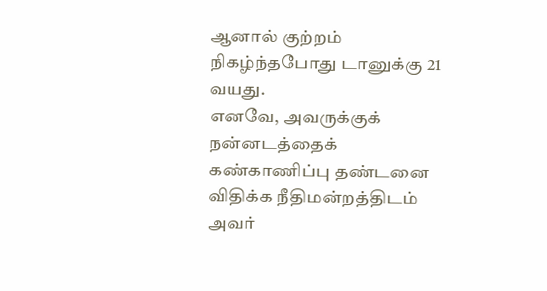ஆனால் குற்றம் நிகழ்ந்தபோது டானுக்கு 21 வயது.
எனவே, அவருக்குக் நன்னடத்தைக் கண்காணிப்பு தண்டனை விதிக்க நீதிமன்றத்திடம் அவர்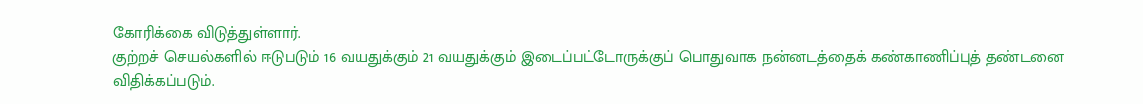கோரிக்கை விடுத்துள்ளார்.
குற்றச் செயல்களில் ஈடுபடும் 16 வயதுக்கும் 21 வயதுக்கும் இடைப்பட்டோருக்குப் பொதுவாக நன்னடத்தைக் கண்காணிப்புத் தண்டனை விதிக்கப்படும்.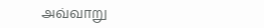அவ்வாறு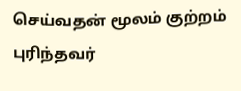செய்வதன் மூலம் குற்றம் புரிந்தவர்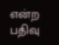என்ற பதிவு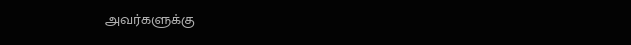அவர்களுக்கு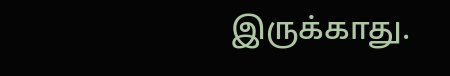இருக்காது.